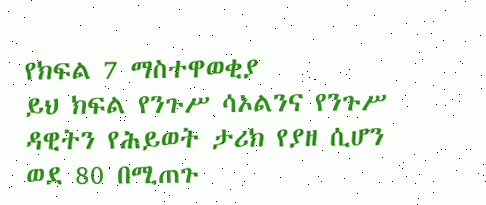የክፍል 7 ማስተዋወቂያ
ይህ ክፍል የንጉሥ ሳኦልንና የንጉሥ ዳዊትን የሕይወት ታሪክ የያዘ ሲሆን ወደ 80 በሚጠጉ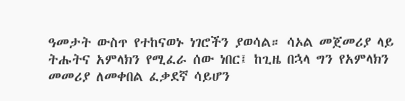ዓመታት ውስጥ የተከናወኑ ነገሮችን ያወሳል። ሳኦል መጀመሪያ ላይ ትሑትና አምላክን የሚፈራ ሰው ነበር፤ ከጊዜ በኋላ ግን የአምላክን መመሪያ ለመቀበል ፈቃደኛ ሳይሆን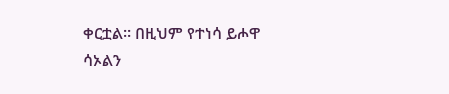ቀርቷል። በዚህም የተነሳ ይሖዋ ሳኦልን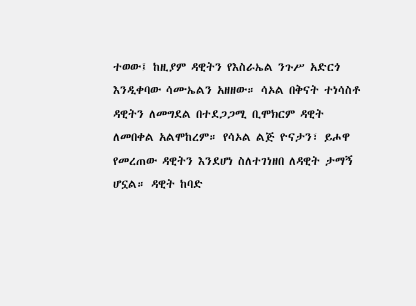ተወው፤ ከዚያም ዳዊትን የእስራኤል ንጉሥ አድርጎ እንዲቀባው ሳሙኤልን አዘዘው። ሳኦል በቅናት ተነሳስቶ ዳዊትን ለመግደል በተደጋጋሚ ቢሞክርም ዳዊት ለመበቀል አልሞከረም። የሳኦል ልጅ ዮናታን፣ ይሖዋ የመረጠው ዳዊትን እንደሆነ ስለተገነዘበ ለዳዊት ታማኝ ሆኗል። ዳዊት ከባድ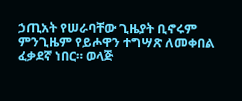ኃጢአት የሠራባቸው ጊዜያት ቢኖሩም ምንጊዜም የይሖዋን ተግሣጽ ለመቀበል ፈቃደኛ ነበር። ወላጅ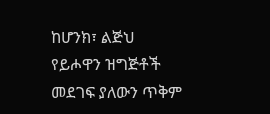ከሆንክ፣ ልጅህ የይሖዋን ዝግጅቶች መደገፍ ያለውን ጥቅም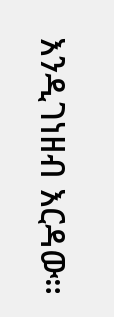እንዲገነዘብ እርዳው።